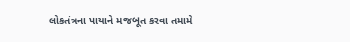લોકતંત્રના પાયાને મજબૂત કરવા તમામે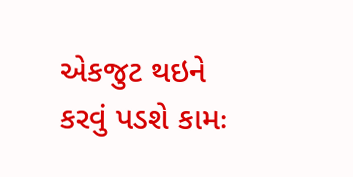એકજુટ થઇને કરવું પડશે કામઃ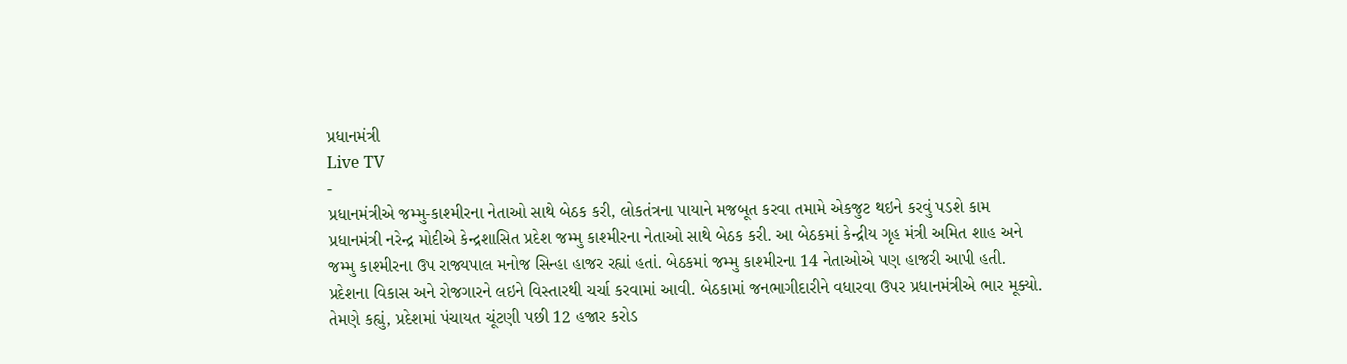પ્રધાનમંત્રી
Live TV
-
પ્રધાનમંત્રીએ જમ્મુ-કાશ્મીરના નેતાઓ સાથે બેઠક કરી, લોકતંત્રના પાયાને મજબૂત કરવા તમામે એકજુટ થઇને કરવું પડશે કામ
પ્રધાનમંત્રી નરેન્દ્ર મોદીએ કેન્દ્રશાસિત પ્રદેશ જમ્મુ કાશ્મીરના નેતાઓ સાથે બેઠક કરી. આ બેઠકમાં કેન્દ્રીય ગૃહ મંત્રી અમિત શાહ અને જમ્મુ કાશ્મીરના ઉપ રાજ્યપાલ મનોજ સિન્હા હાજર રહ્યાં હતાં. બેઠકમાં જમ્મુ કાશ્મીરના 14 નેતાઓએ પણ હાજરી આપી હતી. પ્રદેશના વિકાસ અને રોજગારને લઇને વિસ્તારથી ચર્ચા કરવામાં આવી. બેઠકામાં જનભાગીદારીને વધારવા ઉપર પ્રધાનમંત્રીએ ભાર મૂક્યો. તેમણે કહ્યું, પ્રદેશમાં પંચાયત ચૂંટણી પછી 12 હજાર કરોડ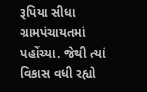રૂપિયા સીધા ગ્રામપંચાયતમાં પહોંચ્યા. જેથી ત્યાં વિકાસ વધી રહ્યો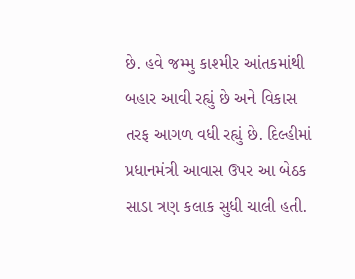છે. હવે જમ્મુ કાશ્મીર આંતકમાંથી બહાર આવી રહ્યું છે અને વિકાસ તરફ આગળ વધી રહ્યું છે. દિલ્હીમાં પ્રધાનમંત્રી આવાસ ઉપર આ બેઠક સાડા ત્રણ કલાક સુધી ચાલી હતી.